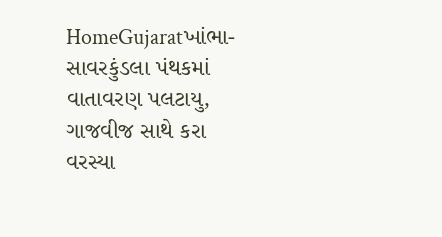HomeGujaratખાંભા-સાવરકુંડલા પંથકમાં વાતાવરણ પલટાયુ, ગાજવીજ સાથે કરા વરસ્યા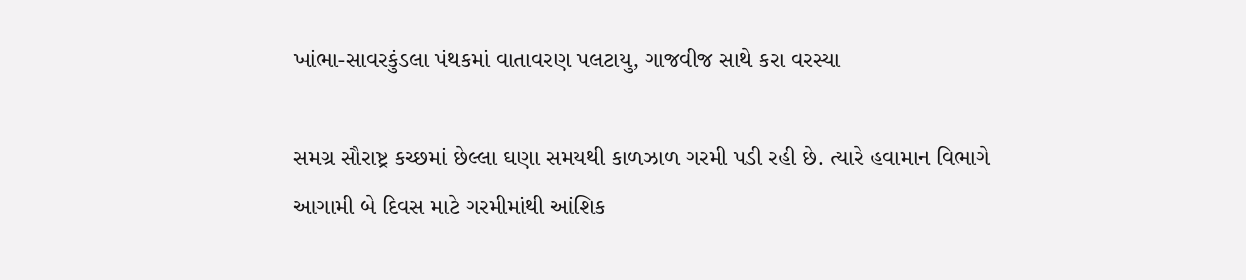ખાંભા-સાવરકુંડલા પંથકમાં વાતાવરણ પલટાયુ, ગાજવીજ સાથે કરા વરસ્યા

સમગ્ર સૌરાષ્ટ્ર કચ્છમાં છેલ્લા ઘણા સમયથી કાળઝાળ ગરમી પડી રહી છે. ત્યારે હવામાન વિભાગે આગામી બે દિવસ માટે ગરમીમાંથી આંશિક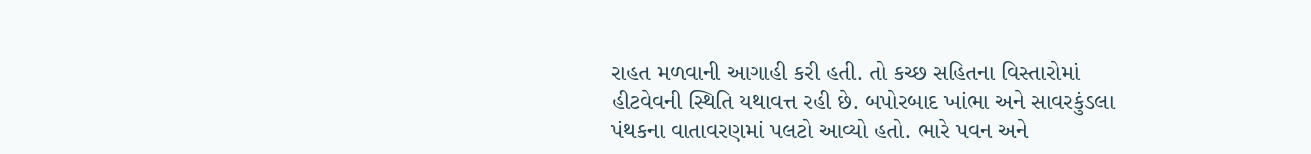રાહત મળવાની આગાહી કરી હતી. તો કચ્છ સહિતના વિસ્તારોમાં હીટવેવની સ્થિતિ યથાવત્ત રહી છે. બપોરબાદ ખાંભા અને સાવરકુંડલા પંથકના વાતાવરણમાં પલટો આવ્યો હતો. ભારે પવન અને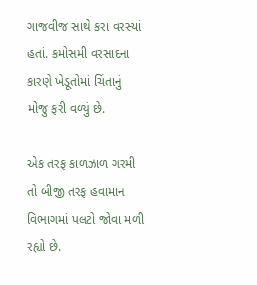ગાજવીજ સાથે કરા વરસ્યાં હતાં. કમોસમી વરસાદના કારણે ખેડૂતોમાં ચિંતાનું મોજુ ફરી વળ્યું છે.

એક તરફ કાળઝાળ ગરમી તો બીજી તરફ હવામાન વિભાગમાં પલટો જોવા મળી રહ્યો છે.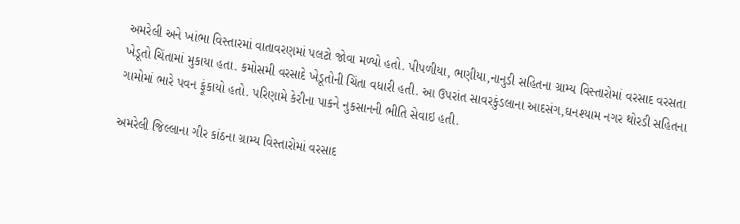અમરેલી અને ખાંભા વિસ્તારમાં વાતાવરણમાં પલટો જોવા મળ્યો હતો. પીપળીયા, ભણીયા,નાનુડી સહિતના ગ્રામ્ય વિસ્તારોમાં વરસાદ વરસતા ખેડૂતો ચિંતામાં મુકાયા હતા. કમોસમી વરસાદે ખેડૂતોની ચિંતા વધારી હતી. આ ઉપરાંત સાવરકુંડલાના આદસંગ,ઘનશ્યામ નગર થોરડી સહિતના ગામોમાં ભારે પવન ફૂંકાયો હતો. પરિણામે કેરીના પાકને નુકસાનની ભીતિ સેવાઇ હતી.

અમરેલી જિલ્લાના ગીર કાંઠના ગ્રામ્ય વિસ્તારોમાં વરસાદ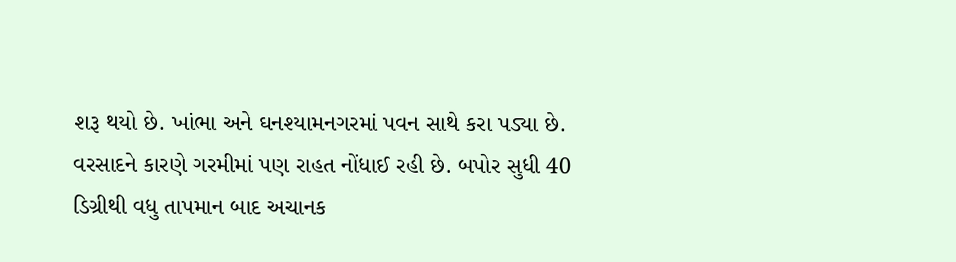શરૂ થયો છે. ખાંભા અને ઘનશ્યામનગરમાં પવન સાથે કરા પડ્યા છે. વરસાદને કારણે ગરમીમાં પણ રાહત નોંધાઈ રહી છે. બપોર સુધી 40 ડિગ્રીથી વધુ તાપમાન બાદ અચાનક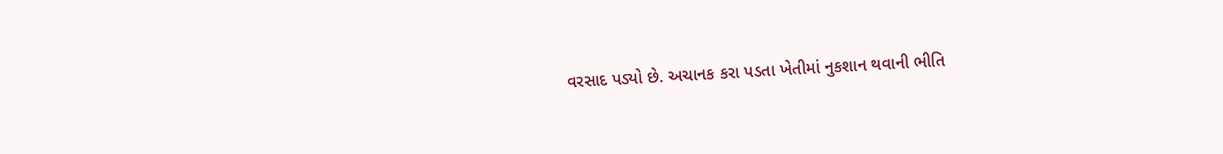વરસાદ પડ્યો છે. અચાનક કરા પડતા ખેતીમાં નુકશાન થવાની ભીતિ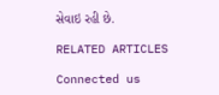સેવાઇ રહી છે.

RELATED ARTICLES

Connected us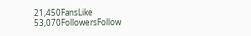21,450FansLike
53,070FollowersFollow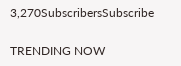3,270SubscribersSubscribe

TRENDING NOW